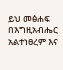ይህ መፅሐፍ በእግዚአብሔር አልተነፀረም እና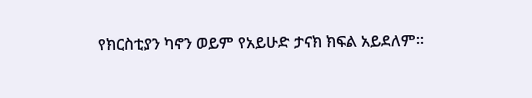የክርስቲያን ካኖን ወይም የአይሁድ ታናክ ክፍል አይደለም።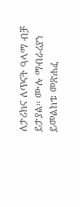ለታሪክና ለጥናት ዓላማ ብቻ ይታያል። ሙሉ ማብራሪያን ይመልከቱ መጽሐፈ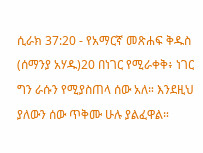ሲራክ 37:20 - የአማርኛ መጽሐፍ ቅዱስ (ሰማንያ አሃዱ)20 በነገር የሚራቀቅ፥ ነገር ግን ራሱን የሚያስጠላ ሰው አለ። እንደዚህ ያለውን ሰው ጥቅሙ ሁሉ ያልፈዋል።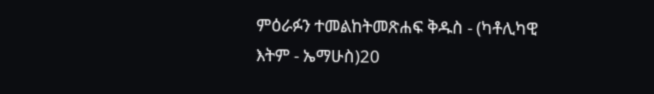ምዕራፉን ተመልከትመጽሐፍ ቅዱስ - (ካቶሊካዊ እትም - ኤማሁስ)20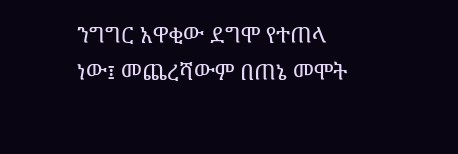ንግግር አዋቂው ደግሞ የተጠላ ነው፤ መጨረሻውም በጠኔ መሞት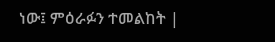ነው፤ ምዕራፉን ተመልከት |